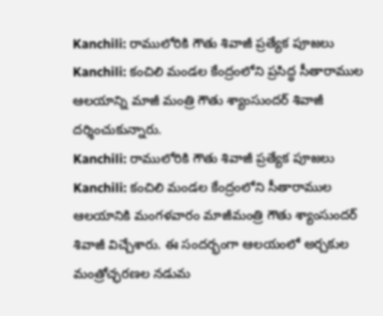Kanchili: రాములోరికి గౌతు శివాజీ ప్రత్యేక పూజలు
Kanchili: కంచిలి మండల కేంద్రంలోని ప్రసిద్ధ సీతారాముల ఆలయాన్ని మాజీ మంత్రి గౌతు శ్యాంసుందర్ శివాజీ దర్శించుకున్నారు.
Kanchili: రాములోరికి గౌతు శివాజీ ప్రత్యేక పూజలు
Kanchili: కంచిలి మండల కేంద్రంలోని సీతారాముల ఆలయానికి మంగళవారం మాజీమంత్రి గౌతు శ్యాంసుందర్ శివాజీ విచ్చేశారు. ఈ సందర్భంగా ఆలయంలో అర్చకుల మంత్రోచ్ఛరణల నడుమ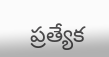ప్రత్యేక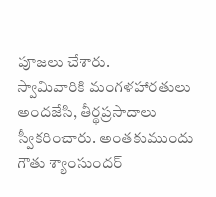పూజలు చేశారు.
స్వామివారికి మంగళహారతులు అందజేసి, తీర్థప్రసాదాలు స్వీకరించారు. అంతకుముందు గౌతు శ్యాంసుందర్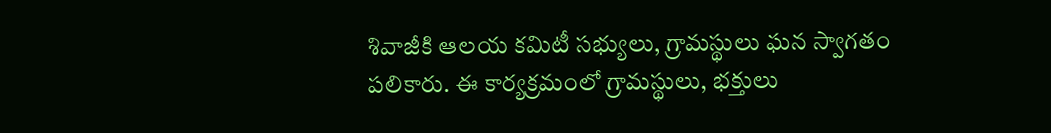శివాజీకి ఆలయ కమిటీ సభ్యులు, గ్రామస్థులు ఘన స్వాగతం పలికారు. ఈ కార్యక్రమంలో గ్రామస్థులు, భక్తులు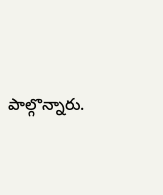పాల్గొన్నారు.